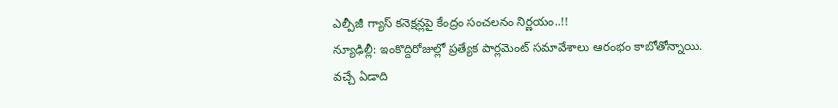ఎల్పీజీ గ్యాస్ కనెక్షన్లపై కేంద్రం సంచలనం నిర్ణయం..!!
న్యూఢిల్లీ: ఇంకొద్దిరోజుల్లో ప్రత్యేక పార్లమెంట్ సమావేశాలు ఆరంభం కాబోతోన్నాయి. వచ్చే ఏడాది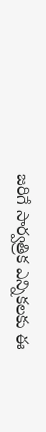జరిగే సార్వత్రిక ఎన్నికలకు ఈ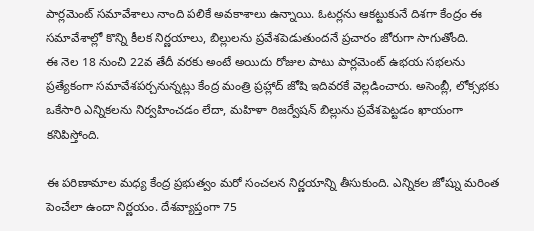పార్లమెంట్ సమావేశాలు నాంది పలికే అవకాశాలు ఉన్నాయి. ఓటర్లను ఆకట్టుకునే దిశగా కేంద్రం ఈ సమావేశాల్లో కొన్ని కీలక నిర్ణయాలు, బిల్లులను ప్రవేశపెడుతుందనే ప్రచారం జోరుగా సాగుతోంది.
ఈ నెల 18 నుంచి 22వ తేదీ వరకు అంటే అయిదు రోజుల పాటు పార్లమెంట్ ఉభయ సభలను ప్రత్యేకంగా సమావేశపర్చనున్నట్లు కేంద్ర మంత్రి ప్రహ్లాద్ జోషి ఇదివరకే వెల్లడించారు. అసెంబ్లీ, లోక్సభకు ఒకేసారి ఎన్నికలను నిర్వహించడం లేదా, మహిళా రిజర్వేషన్ బిల్లును ప్రవేశపెట్టడం ఖాయంగా కనిపిస్తోంది.

ఈ పరిణామాల మధ్య కేంద్ర ప్రభుత్వం మరో సంచలన నిర్ణయాన్ని తీసుకుంది. ఎన్నికల జోష్ను మరింత పెంచేలా ఉందా నిర్ణయం. దేశవ్యాప్తంగా 75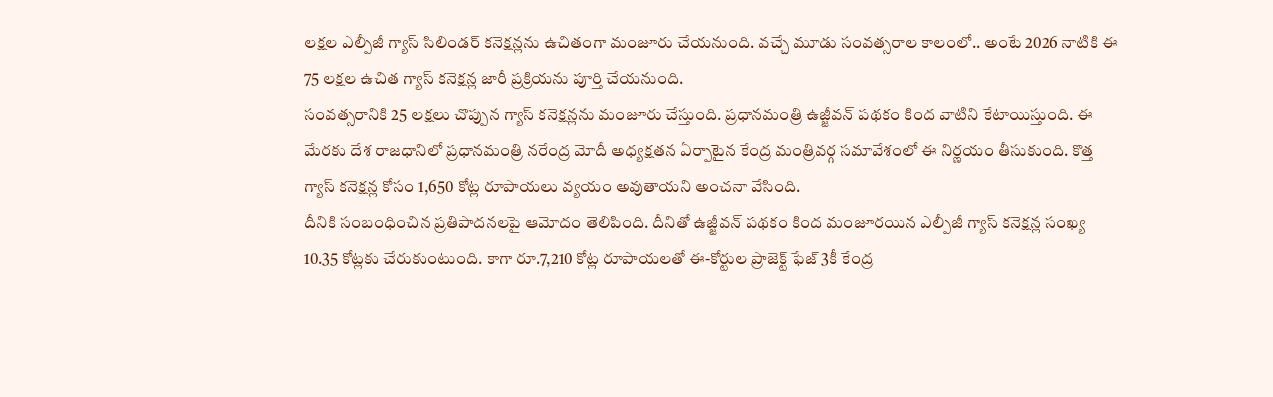లక్షల ఎల్పీజీ గ్యాస్ సిలిండర్ కనెక్షన్లను ఉచితంగా మంజూరు చేయనుంది. వచ్చే మూడు సంవత్సరాల కాలంలో.. అంటే 2026 నాటికి ఈ 75 లక్షల ఉచిత గ్యాస్ కనెక్షన్ల జారీ ప్రక్రియను పూర్తి చేయనుంది.
సంవత్సరానికి 25 లక్షలు చొప్పున గ్యాస్ కనెక్షన్లను మంజూరు చేస్తుంది. ప్రధానమంత్రి ఉజ్జీవన్ పథకం కింద వాటిని కేటాయిస్తుంది. ఈ మేరకు దేశ రాజధానిలో ప్రధానమంత్రి నరేంద్ర మోదీ అధ్యక్షతన ఏర్పాటైన కేంద్ర మంత్రివర్గ సమావేశంలో ఈ నిర్ణయం తీసుకుంది. కొత్త గ్యాస్ కనెక్షన్ల కోసం 1,650 కోట్ల రూపాయలు వ్యయం అవుతాయని అంచనా వేసింది.
దీనికి సంబంధించిన ప్రతిపాదనలపై ఆమోదం తెలిపింది. దీనితో ఉజ్జీవన్ పథకం కింద మంజూరయిన ఎల్పీజీ గ్యాస్ కనెక్షన్ల సంఖ్య 10.35 కోట్లకు చేరుకుంటుంది. కాగా రూ.7,210 కోట్ల రూపాయలతో ఈ-కోర్టుల ప్రాజెక్ట్ ఫేజ్ 3కీ కేంద్ర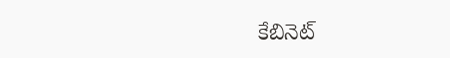కేబినెట్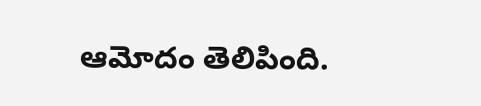ఆమోదం తెలిపింది.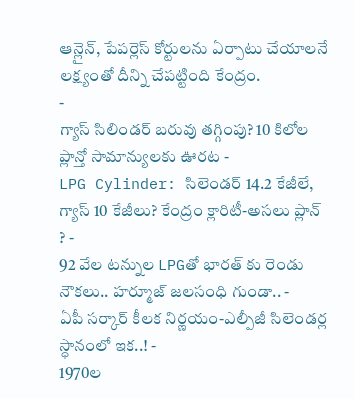ఆన్లైన్, పేపర్లెస్ కోర్టులను ఏర్పాటు చేయాలనే లక్ష్యంతో దీన్ని చేపట్టింది కేంద్రం.
-
గ్యాస్ సిలిండర్ బరువు తగ్గింపు? 10 కిలోల ప్లాన్తో సామాన్యులకు ఊరట -
LPG Cylinder: సిలెండర్ 14.2 కేజీలే, గ్యాస్ 10 కేజీలు? కేంద్రం క్లారిటీ-అసలు ప్లాన్ ? -
92 వేల టన్నుల LPGతో భారత్ కు రెండు నౌకలు.. హర్మూజ్ జలసంధి గుండా.. -
ఏపీ సర్కార్ కీలక నిర్ణయం-ఎల్పీజీ సిలెండర్ల స్ధానంలో ఇక..! -
1970ల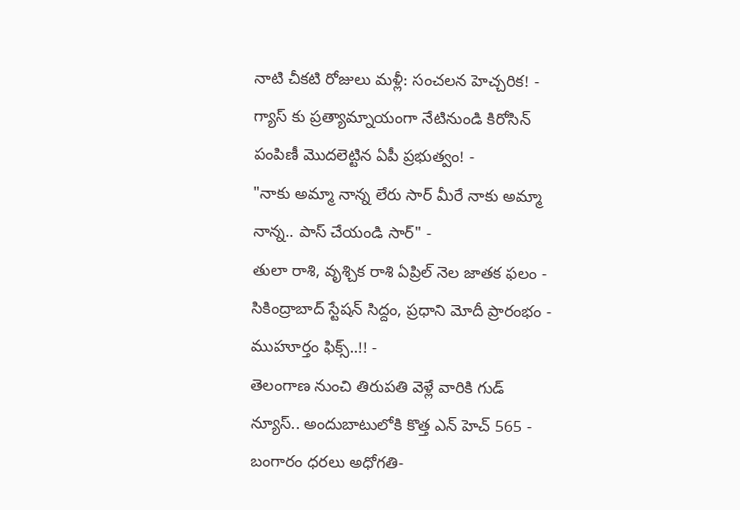నాటి చీకటి రోజులు మళ్లీ: సంచలన హెచ్చరిక! -
గ్యాస్ కు ప్రత్యామ్నాయంగా నేటినుండి కిరోసిన్ పంపిణీ మొదలెట్టిన ఏపీ ప్రభుత్వం! -
"నాకు అమ్మా నాన్న లేరు సార్ మీరే నాకు అమ్మా నాన్న.. పాస్ చేయండి సార్" -
తులా రాశి, వృశ్చిక రాశి ఏప్రిల్ నెల జాతక ఫలం -
సికింద్రాబాద్ స్టేషన్ సిద్దం, ప్రధాని మోదీ ప్రారంభం - ముహూర్తం ఫిక్స్..!! -
తెలంగాణ నుంచి తిరుపతి వెళ్లే వారికి గుడ్ న్యూస్.. అందుబాటులోకి కొత్త ఎన్ హెచ్ 565 -
బంగారం ధరలు అధోగతి-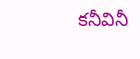కనీవినీ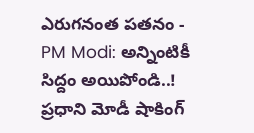ఎరుగనంత పతనం -
PM Modi: అన్నింటికీ సిద్దం అయిపోండి..! ప్రధాని మోడీ షాకింగ్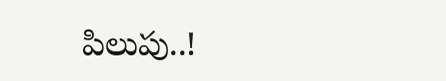పిలుపు..!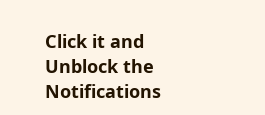Click it and Unblock the Notifications